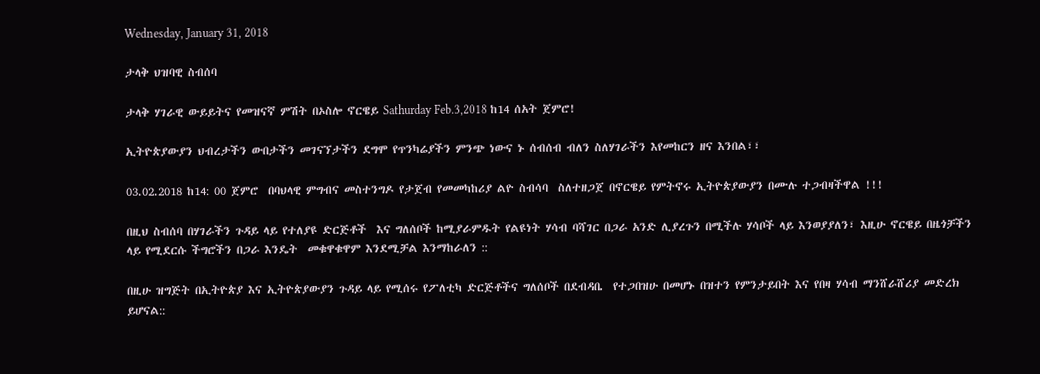Wednesday, January 31, 2018

ታላቅ ህዝባዊ ስብሰባ

ታላቅ ሃገራዊ ውይይትና የመዝናኛ ምሽት በኦስሎ ኖርዌይ Sathurday Feb.3,2018 ከ14 ሰአት ጀምሮ!

ኢትዮጵያውያን ህብረታችን ውበታችን መገናኘታችን ደግሞ የጥንካሬያችን ምንጭ ነውና ኑ ሰብሰብ ብለን ስለሃገራችን እየመከርን ዘና እንበል፣፣

03.02.2018 ከ14: 00 ጀምሮ  በባህላዊ ምግብና መስተንግዶ የታጀብ የመመካከሪያ ልዮ ስብሳባ  ስለተዘጋጀ በኖርዌይ የምትኖሩ ኢትዮጵያውያን በሙሉ ተጋብዛችዋል !!!

በዚህ ስብሰባ በሃገራችን ጉዳይ ላይ የተለያዩ ድርጅቶች  እና ግለሰቦች ከሚያራምዱት የልዩነት ሃሳብ ባሻገር በጋራ አንድ ሊያረጉን በሚችሉ ሃሳቦች ላይ እንወያያለን፣ እዚሁ ኖርዌይ በዜጎቻችን ላይ የሚደርሱ ችግሮችን በጋራ እንዴት  መቁዋቁዋም እንደሚቻል እንማከራለን ::

በዚሁ ዝግጅት በኢትዮጵያ እና ኢትዮጵያውያን ጉዳይ ላይ የሚሰሩ የፖለቲካ ድርጅቶችና ግለሰቦች በደብዳቤ  የተጋበዝሁ በመሆኑ በዝተን የምንታይበት እና የበዛ ሃሳብ ማንሸራሸሪያ መድረክ ይሆናል::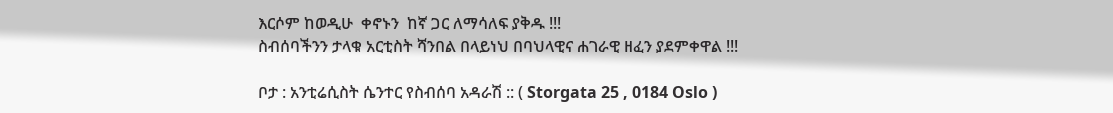እርሶም ከወዲሁ  ቀኖኑን  ከኛ ጋር ለማሳለፍ ያቅዱ !!!
ስብሰባችንን ታላቁ አርቲስት ሻንበል በላይነህ በባህላዊና ሐገራዊ ዘፈን ያደምቀዋል !!!

ቦታ : አንቲሬሲስት ሴንተር የስብሰባ አዳራሽ :: ( Storgata 25 , 0184 Oslo )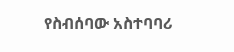የስብሰባው አስተባባሪ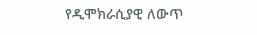የዲሞክራሲያዊ ለውጥ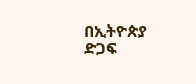በኢትዮጵያ ድጋፍ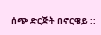ሰጭ ድርጅት በኖርዌይ ::